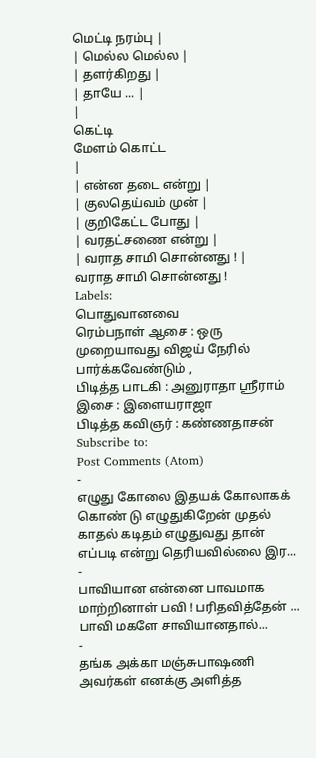மெட்டி நரம்பு |
| மெல்ல மெல்ல |
| தளர்கிறது |
| தாயே ... |
|
கெட்டி
மேளம் கொட்ட
|
| என்ன தடை என்று |
| குலதெய்வம் முன் |
| குறிகேட்ட போது |
| வரதட்சணை என்று |
| வராத சாமி சொன்னது ! |
வராத சாமி சொன்னது !
Labels:
பொதுவானவை
ரெம்பநாள் ஆசை : ஒரு முறையாவது விஜய் நேரில் பார்க்கவேண்டும் ,
பிடித்த பாடகி : அனுராதா ஸ்ரீராம்
இசை : இளையராஜா
பிடித்த கவிஞர் : கண்ணதாசன்
Subscribe to:
Post Comments (Atom)
-
எழுது கோலை இதயக் கோலாகக் கொண் டு எழுதுகிறேன் முதல் காதல் கடிதம் எழுதுவது தான் எப்படி என்று தெரியவில்லை இர...
-
பாவியான என்னை பாவமாக மாற்றினாள் பவி ! பரிதவித்தேன் ... பாவி மகளே சாவியானதால்...
-
தங்க அக்கா மஞ்சுபாஷணி அவர்கள் எனக்கு அளித்த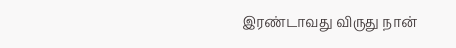இரண்டாவது விருது நான்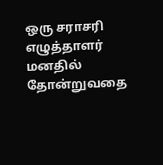ஒரு சராசரி எழுத்தாளர் மனதில் தோன்றுவதை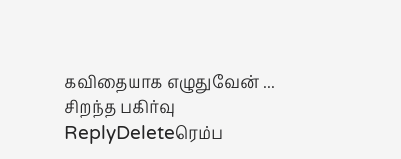கவிதையாக எழுதுவேன் ...
சிறந்த பகிர்வு
ReplyDeleteரெம்ப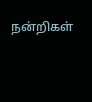நன்றிகள்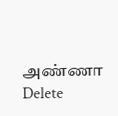அண்ணா
Delete